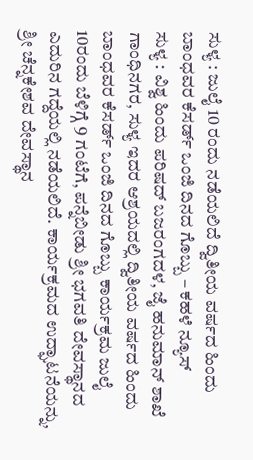ಸುಳ್ಯ : ಜುಲೈ 10 ರಂದು ನಡೆಯಲಿದೆ ದ್ವಿತೀಯ ವರ್ಷದ ಹಿಂದು ಬಾಂಧವರ ಕೆಸರ್ಡ್ ಒಂಜಿ ದಿನದ ಗೊಬ್ಬು – ಕಹಳೆ ನ್ಯೂಸ್
ಸುಳ್ಯ : ವಿಶ್ವ ಹಿಂದು ಪರಿಷದ್ ಬಜರಂಗದಳ, ಜೈ ಹನುಮಾನ್ ಶಾಖೆ ಗಾಂಧಿನಗರ, ಸುಳ್ಯ ಇದರ ಆಶ್ರಯದಲ್ಲಿ ದ್ವಿತೀಯ ವರ್ಷದ ಹಿಂದು ಬಾಂಧವರ ಕೆಸರ್ಡ್ ಒಂಜಿ ದಿನದ ಗೊಬ್ಬು ಕಾರ್ಯಕ್ರಮ ಜುಲೈ 10ರಂದು ಬೆಳಿಗ್ಗೆ 9 ಗಂಟೆಗೆ, ಪನ್ನೆಬೀಡು ಶ್ರೀ ಭಗವತಿ ದೇವಸ್ಥಾನದ ಎದುರಿನ ಗದ್ದೆಯಲ್ಲಿ ನಡೆಯಲಿದೆ. ಕಾರ್ಯಕ್ರಮದ ಉದ್ಘಾಟನೆಯನ್ನು, ಶ್ರೀ ಚೆನ್ನಕೇಶವ ದೇವಸ್ಥಾನ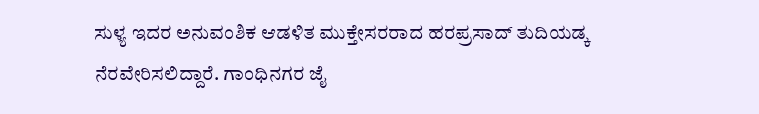ಸುಳ್ಯ ಇದರ ಅನುವಂಶಿಕ ಆಡಳಿತ ಮುಕ್ತೇಸರರಾದ ಹರಪ್ರಸಾದ್ ತುದಿಯಡ್ಕ ನೆರವೇರಿಸಲಿದ್ದಾರೆ. ಗಾಂಧಿನಗರ ಜೈ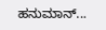ಹನುಮಾನ್...